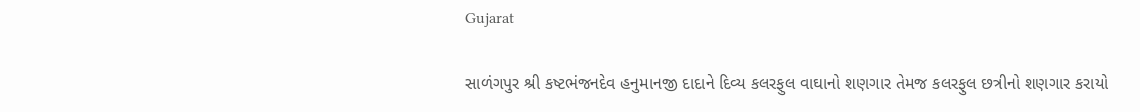Gujarat

સાળંગપુર શ્રી કષ્ટભંજનદેવ હનુમાનજી દાદાને દિવ્ય કલરફુલ વાઘાનો શણગાર તેમજ કલરફુલ છત્રીનો શણગાર કરાયો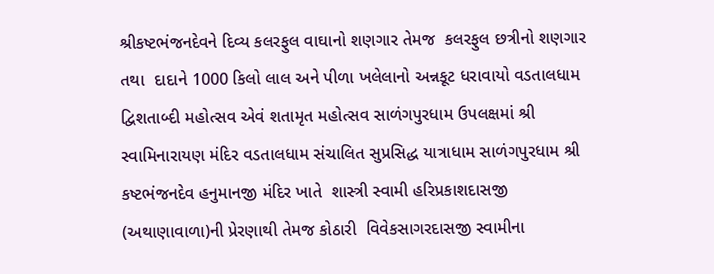શ્રીકષ્ટભંજનદેવને દિવ્ય કલરફુલ વાઘાનો શણગાર તેમજ  કલરફુલ છત્રીનો શણગાર તથા  દાદાને 1000 કિલો લાલ અને પીળા ખલેલાનો અન્નકૂટ ધરાવાયો વડતાલધામ દ્વિશતાબ્દી મહોત્સવ એવં શતામૃત મહોત્સવ સાળંગપુરધામ ઉપલક્ષમાં શ્રી સ્વામિનારાયણ મંદિર વડતાલધામ સંચાલિત સુપ્રસિદ્ધ યાત્રાધામ સાળંગપુરધામ શ્રી કષ્ટભંજનદેવ હનુમાનજી મંદિર ખાતે  શાસ્ત્રી સ્વામી હરિપ્રકાશદાસજી (અથાણાવાળા)ની પ્રેરણાથી તેમજ કોઠારી  વિવેકસાગરદાસજી સ્વામીના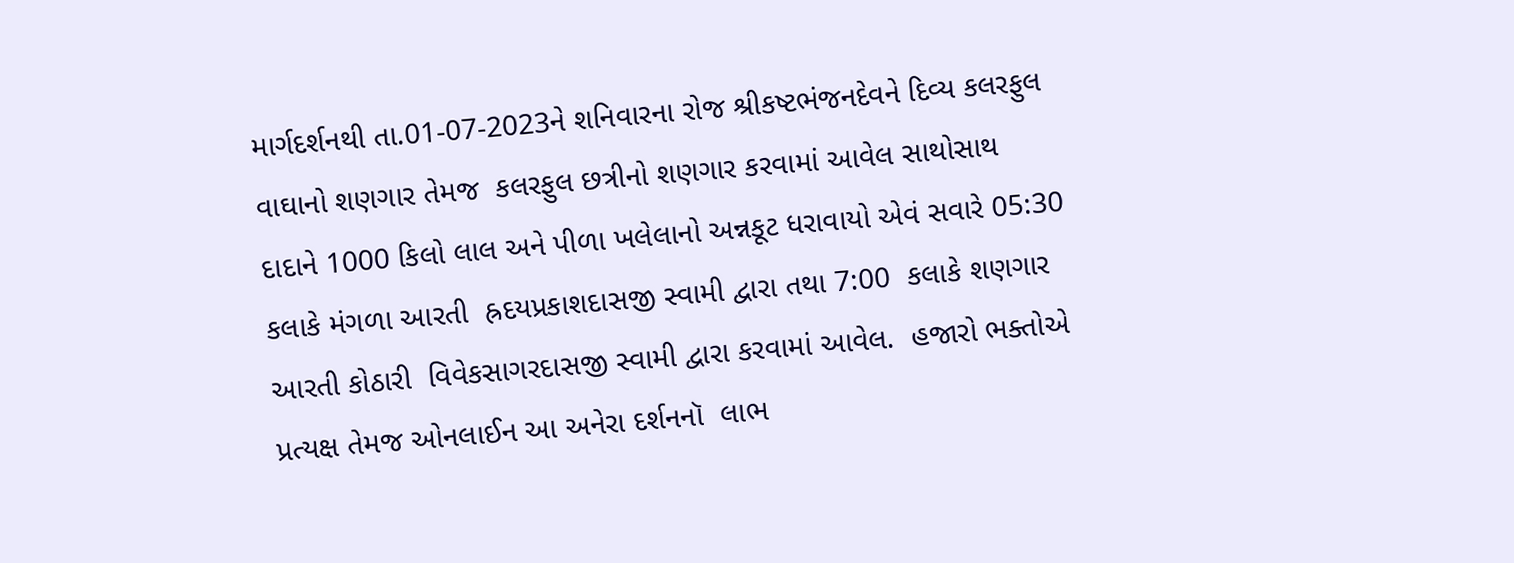માર્ગદર્શનથી તા.01-07-2023ને શનિવારના રોજ શ્રીકષ્ટભંજનદેવને દિવ્ય કલરફુલ વાઘાનો શણગાર તેમજ  કલરફુલ છત્રીનો શણગાર કરવામાં આવેલ સાથોસાથ દાદાને 1000 કિલો લાલ અને પીળા ખલેલાનો અન્નકૂટ ધરાવાયો એવં સવારે 05:30 કલાકે મંગળા આરતી  હ્રદયપ્રકાશદાસજી સ્વામી દ્વારા તથા 7:00  કલાકે શણગાર આરતી કોઠારી  વિવેકસાગરદાસજી સ્વામી દ્વારા કરવામાં આવેલ.  હજારો ભક્તોએ પ્રત્યક્ષ તેમજ ઓનલાઈન આ અનેરા દર્શનનૉ  લાભ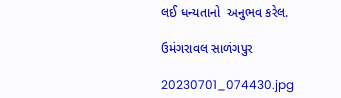લઈ ધન્યતાનો  અનુભવ કરેલ.

ઉમંગરાવલ સાળંગપુર

20230701_074430.jpg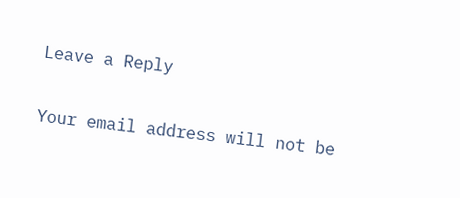Leave a Reply

Your email address will not be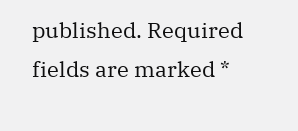published. Required fields are marked *